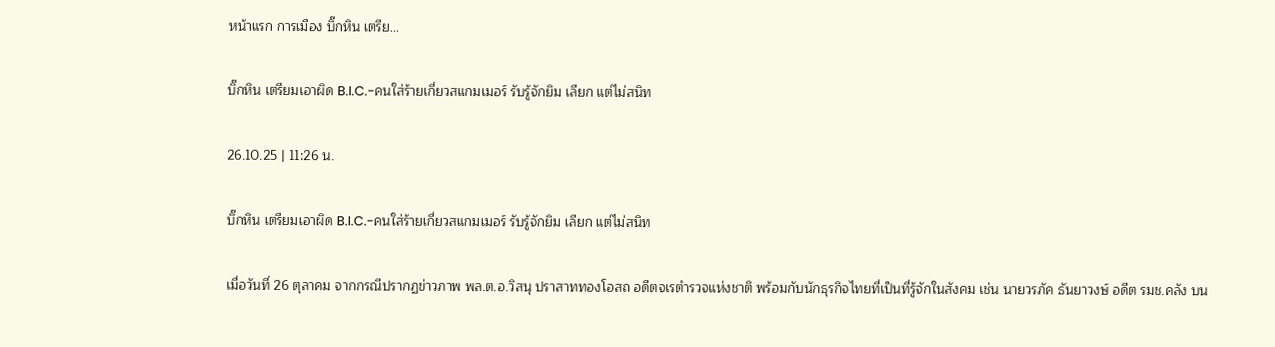หน้าแรก การเมือง บิ๊กหิน เตรีย...

บิ๊กหิน เตรียมเอาผิด B.I.C.-คนใส่ร้ายเกี่ยวสแกมเมอร์ รับรู้จักยิม เลียก แต่ไม่สนิท

26.10.25 | 11:26 น.

บิ๊กหิน เตรียมเอาผิด B.I.C.-คนใส่ร้ายเกี่ยวสแกมเมอร์ รับรู้จักยิม เลียก แต่ไม่สนิท

เมื่อวันที่ 26 ตุลาคม จากกรณีปรากฏข่าวภาพ พล.ต.อ.วิสนุ ปราสาททองโอสถ อดีตจเรตำรวจแห่งชาติ พร้อมกับนักธุรกิจไทยที่เป็นที่รู้จักในสังคม เช่น นายวรภัค ธันยาวงษ์ อดีต รมช.คลัง บน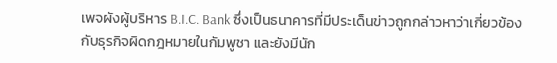เพจผังผู้บริหาร B.I.C. Bank ซึ่งเป็นธนาคารที่มีประเด็นข่าวถูกกล่าวหาว่าเกี่ยวข้องกับธุรกิจผิดกฎหมายในกัมพูชา และยังมีนัก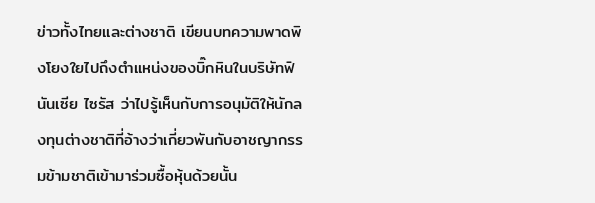ข่าวทั้งไทยและต่างชาติ เขียนบทความพาดพิงโยงใยไปถึงตำแหน่งของบิ๊กหินในบริษัทฟินันเซีย ไซรัส ว่าไปรู้เห็นกับการอนุมัติให้นักลงทุนต่างชาติที่อ้างว่าเกี่ยวพันกับอาชญากรรมข้ามชาติเข้ามาร่วมซื้อหุ้นด้วยนั้น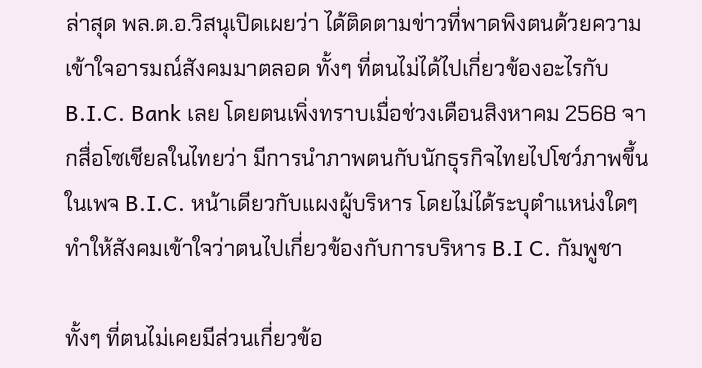ล่าสุด พล.ต.อ.วิสนุเปิดเผยว่า ได้ติดตามข่าวที่พาดพิงตนด้วยความเข้าใจอารมณ์สังคมมาตลอด ทั้งๆ ที่ตนไม่ได้ไปเกี่ยวข้องอะไรกับ B.I.C. Bank เลย โดยตนเพิ่งทราบเมื่อช่วงเดือนสิงหาคม 2568 จากสื่อโซเชียลในไทยว่า มีการนำภาพตนกับนักธุรกิจไทยไปโชว์ภาพขึ้นในเพจ B.I.C. หน้าเดียวกับแผงผู้บริหาร โดยไม่ได้ระบุตำแหน่งใดๆ ทำให้สังคมเข้าใจว่าตนไปเกี่ยวข้องกับการบริหาร B.I C. กัมพูชา

ทั้งๆ ที่ตนไม่เคยมีส่วนเกี่ยวข้อ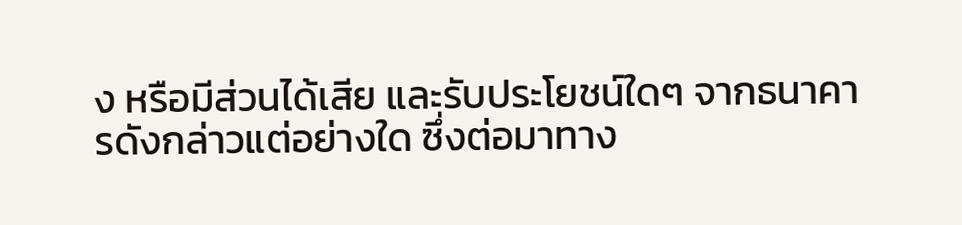ง หรือมีส่วนได้เสีย และรับประโยชน์ใดๆ จากธนาคารดังกล่าวแต่อย่างใด ซึ่งต่อมาทาง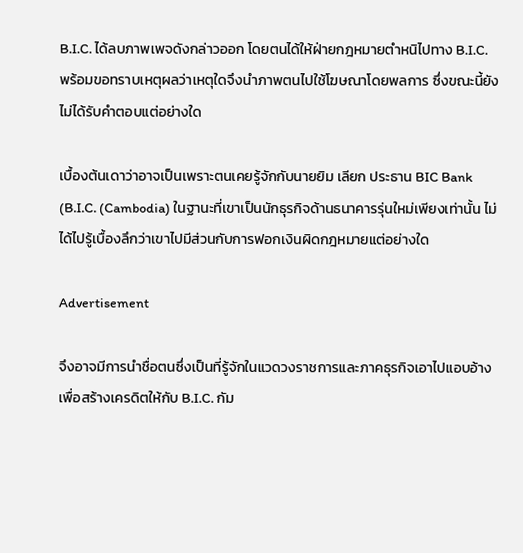B.I.C. ได้ลบภาพเพจดังกล่าวออก โดยตนได้ให้ฝ่ายกฎหมายตำหนิไปทาง B.I.C. พร้อมขอทราบเหตุผลว่าเหตุใดจึงนำภาพตนไปใช้โฆษณาโดยพลการ ซึ่งขณะนี้ยังไม่ได้รับคำตอบแต่อย่างใด

เบื้องต้นเดาว่าอาจเป็นเพราะตนเคยรู้จักกับนายยิม เลียก ประธาน BIC Bank (B.I.C. (Cambodia) ในฐานะที่เขาเป็นนักธุรกิจด้านธนาคารรุ่นใหม่เพียงเท่านั้น ไม่ได้ไปรู้เบื้องลึกว่าเขาไปมีส่วนกับการฟอกเงินผิดกฎหมายแต่อย่างใด

Advertisement

จึงอาจมีการนำชื่อตนซึ่งเป็นที่รู้จักในแวดวงราชการและภาคธุรกิจเอาไปแอบอ้างเพื่อสร้างเครดิตให้กับ B.I.C. กัม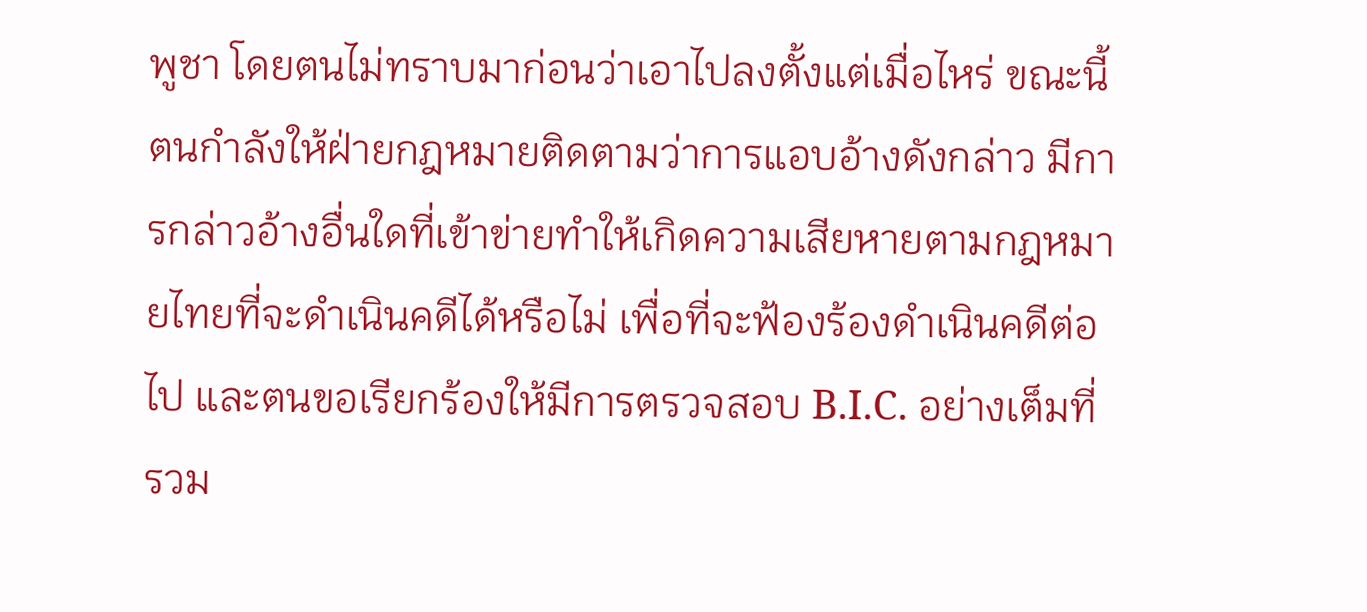พูชา โดยตนไม่ทราบมาก่อนว่าเอาไปลงตั้งแต่เมื่อไหร่ ขณะนี้ตนกำลังให้ฝ่ายกฎหมายติดตามว่าการแอบอ้างดังกล่าว มีการกล่าวอ้างอื่นใดที่เข้าข่ายทำให้เกิดความเสียหายตามกฎหมายไทยที่จะดำเนินคดีได้หรือไม่ เพื่อที่จะฟ้องร้องดำเนินคดีต่อไป และตนขอเรียกร้องให้มีการตรวจสอบ B.I.C. อย่างเต็มที่ รวม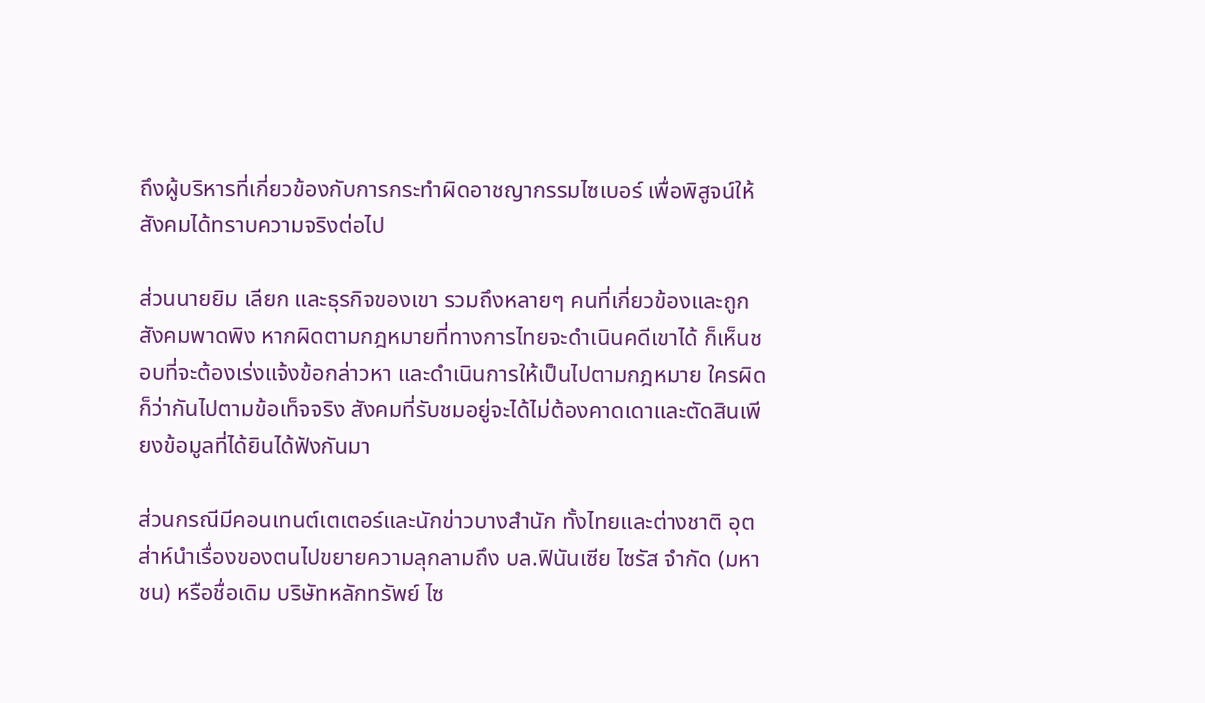ถึงผู้บริหารที่เกี่ยวข้องกับการกระทำผิดอาชญากรรมไซเบอร์ เพื่อพิสูจน์ให้สังคมได้ทราบความจริงต่อไป

ส่วนนายยิม เลียก และธุรกิจของเขา รวมถึงหลายๆ คนที่เกี่ยวข้องและถูกสังคมพาดพิง หากผิดตามกฎหมายที่ทางการไทยจะดำเนินคดีเขาได้ ก็เห็นชอบที่จะต้องเร่งแจ้งข้อกล่าวหา และดำเนินการให้เป็นไปตามกฎหมาย ใครผิดก็ว่ากันไปตามข้อเท็จจริง สังคมที่รับชมอยู่จะได้ไม่ต้องคาดเดาและตัดสินเพียงข้อมูลที่ได้ยินได้ฟังกันมา

ส่วนกรณีมีคอนเทนต์เตเตอร์และนักข่าวบางสำนัก ทั้งไทยและต่างชาติ อุตส่าห์นำเรื่องของตนไปขยายความลุกลามถึง บล.ฟินันเซีย ไซรัส จำกัด (มหาชน) หรือชื่อเดิม บริษัทหลักทรัพย์ ไซ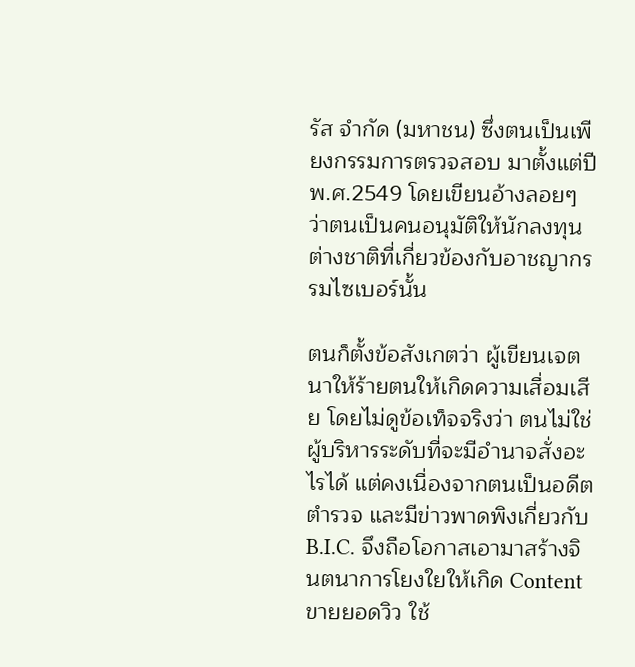รัส จำกัด (มหาชน) ซึ่งตนเป็นเพียงกรรมการตรวจสอบ มาตั้งแต่ปี พ.ศ.2549 โดยเขียนอ้างลอยๆ ว่าตนเป็นคนอนุมัติให้นักลงทุนต่างชาติที่เกี่ยวข้องกับอาชญากรรมไซเบอร์นั้น

ตนก็ตั้งข้อสังเกตว่า ผู้เขียนเจตนาให้ร้ายตนให้เกิดความเสื่อมเสีย โดยไม่ดูข้อเท็จจริงว่า ตนไม่ใช่ผู้บริหารระดับที่จะมีอำนาจสั่งอะไรได้ แต่คงเนื่องจากตนเป็นอดีตตำรวจ และมีข่าวพาดพิงเกี่ยวกับ B.I.C. จึงถือโอกาสเอามาสร้างจินตนาการโยงใยให้เกิด Content ขายยอดวิว ใช้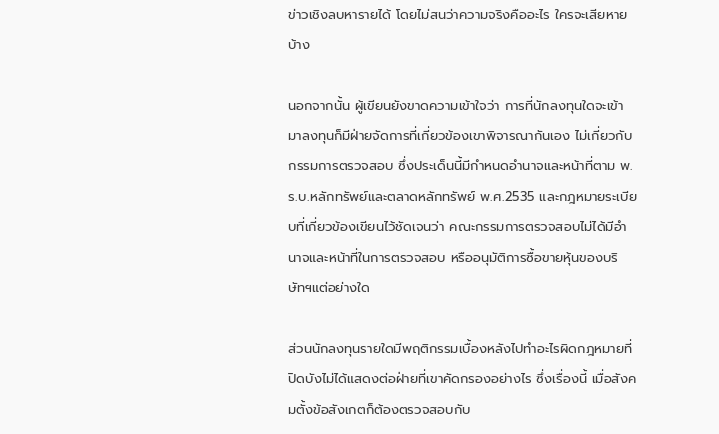ข่าวเชิงลบหารายได้ โดยไม่สนว่าความจริงคืออะไร ใครจะเสียหายบ้าง

นอกจากนั้น ผู้เขียนยังขาดความเข้าใจว่า การที่นักลงทุนใดจะเข้ามาลงทุนก็มีฝ่ายจัดการที่เกี่ยวข้องเขาพิจารณากันเอง ไม่เกี่ยวกับกรรมการตรวจสอบ ซึ่งประเด็นนี้มีกำหนดอำนาจและหน้าที่ตาม พ.ร.บ.หลักทรัพย์และตลาดหลักทรัพย์ พ.ศ.2535 และกฎหมายระเบียบที่เกี่ยวข้องเขียนไว้ชัดเจนว่า คณะกรรมการตรวจสอบไม่ได้มีอำนาจและหน้าที่ในการตรวจสอบ หรืออนุมัติการซื้อขายหุ้นของบริษัทฯแต่อย่างใด

ส่วนนักลงทุนรายใดมีพฤติกรรมเบื้องหลังไปทำอะไรผิดกฎหมายที่ปิดบังไม่ได้แสดงต่อฝ่ายที่เขาคัดกรองอย่างไร ซึ่งเรื่องนี้ เมื่อสังคมตั้งข้อสังเกตก็ต้องตรวจสอบกับ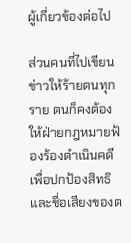ผู้เกี่ยวข้องต่อไป

ส่วนคนที่ไปเขียนข่าวให้ร้ายตนทุกราย ตนก็คงต้องให้ฝ่ายกฎหมายฟ้องร้องดำเนินคดี เพื่อปกป้องสิทธิและชื่อเสียงของต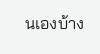นเองบ้าง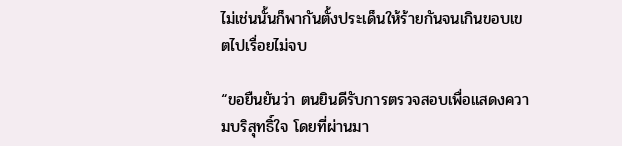ไม่เช่นนั้นก็พากันตั้งประเด็นให้ร้ายกันจนเกินขอบเขตไปเรื่อยไม่จบ

“ขอยืนยันว่า ตนยินดีรับการตรวจสอบเพื่อแสดงความบริสุทธิ์ใจ โดยที่ผ่านมา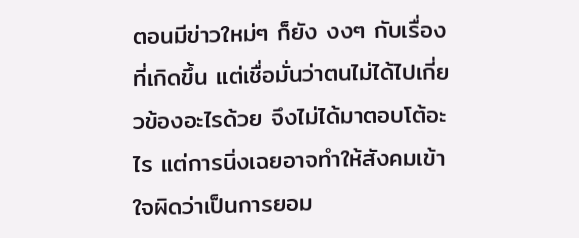ตอนมีข่าวใหม่ๆ ก็ยัง งงๆ กับเรื่องที่เกิดขึ้น แต่เชื่อมั่นว่าตนไม่ได้ไปเกี่ยวข้องอะไรด้วย จึงไม่ได้มาตอบโต้อะไร แต่การนิ่งเฉยอาจทำให้สังคมเข้าใจผิดว่าเป็นการยอม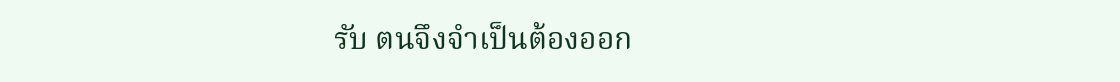รับ ตนจึงจำเป็นต้องออก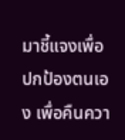มาชี้แจงเพื่อปกป้องตนเอง เพื่อคืนควา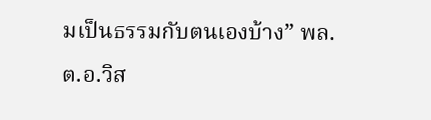มเป็นธรรมกับตนเองบ้าง” พล.ต.อ.วิส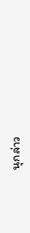นุกล่าว